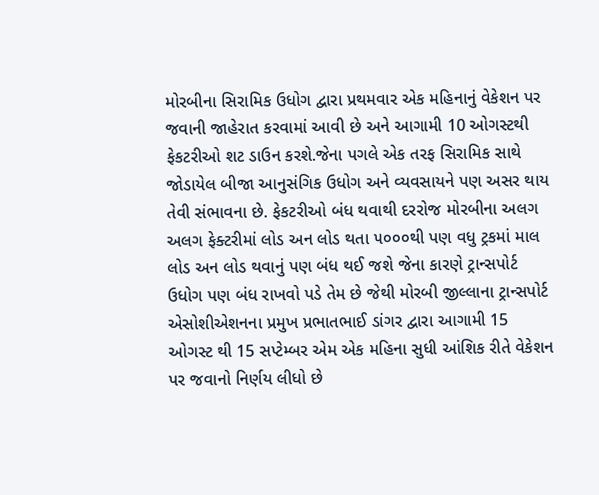મોરબીના સિરામિક ઉધોગ દ્વારા પ્રથમવાર એક મહિનાનું વેકેશન પર જવાની જાહેરાત કરવામાં આવી છે અને આગામી 10 ઓગસ્ટથી ફેકટરીઓ શટ ડાઉન કરશે.જેના પગલે એક તરફ સિરામિક સાથે જોડાયેલ બીજા આનુસંગિક ઉધોગ અને વ્યવસાયને પણ અસર થાય તેવી સંભાવના છે. ફેકટરીઓ બંધ થવાથી દરરોજ મોરબીના અલગ અલગ ફેક્ટરીમાં લોડ અન લોડ થતા ૫૦૦૦થી પણ વધુ ટ્રકમાં માલ લોડ અન લોડ થવાનું પણ બંધ થઈ જશે જેના કારણે ટ્રાન્સપોર્ટ ઉધોગ પણ બંધ રાખવો પડે તેમ છે જેથી મોરબી જીલ્લાના ટ્રાન્સપોર્ટ એસોશીએશનના પ્રમુખ પ્રભાતભાઈ ડાંગર દ્વારા આગામી 15 ઓગસ્ટ થી 15 સપ્ટેમ્બર એમ એક મહિના સુધી આંશિક રીતે વેકેશન પર જવાનો નિર્ણય લીધો છે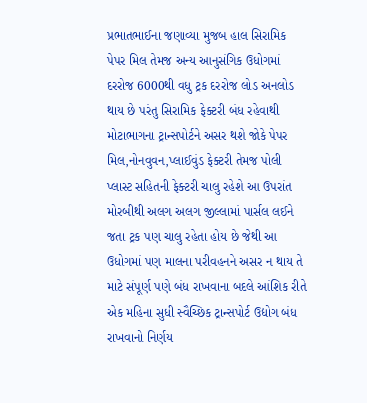પ્રભાતભાઈના જણાવ્યા મુજબ હાલ સિરામિક પેપર મિલ તેમજ અન્ય આનુસંગિક ઉધોગમાં દરરોજ 6000થી વધુ ટ્રક દરરોજ લોડ અનલોડ થાય છે પરંતુ સિરામિક ફેક્ટરી બંધ રહેવાથી મોટાભાગના ટ્રાન્સપોર્ટને અસર થશે જોકે પેપર મિલ,નોનવુવન,પ્લાઈવુંડ ફેક્ટરી તેમજ પોલી પ્લાસ્ટ સહિતની ફેક્ટરી ચાલુ રહેશે આ ઉપરાંત મોરબીથી અલગ અલગ જીલ્લામાં પાર્સલ લઈને જતા ટ્રક પણ ચાલુ રહેતા હોય છે જેથી આ ઉધોગમાં પણ માલના પરીવહનને અસર ન થાય તે માટે સંપૂર્ણ પણે બંધ રાખવાના બદલે આંશિક રીતે એક મહિના સુધી સ્વૈચ્છિક ટ્રાન્સપોર્ટ ઉદ્યોગ બંધ રાખવાનો નિર્ણય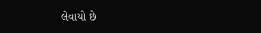લેવાયો છે